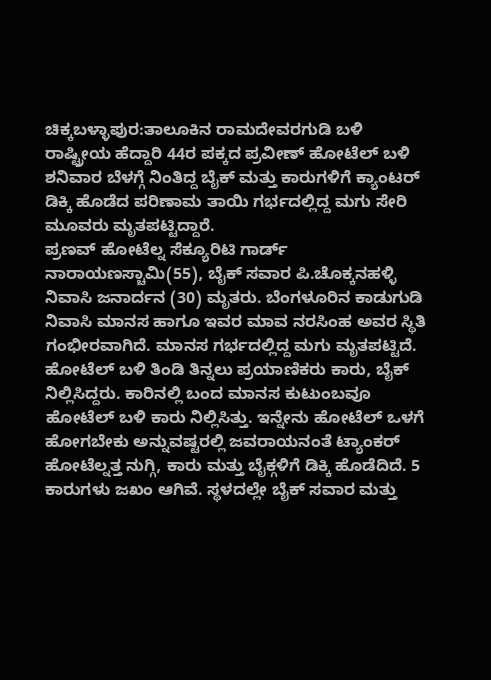ಚಿಕ್ಕಬಳ್ಳಾಪುರ:ತಾಲೂಕಿನ ರಾಮದೇವರಗುಡಿ ಬಳಿ ರಾಷ್ಟ್ರೀಯ ಹೆದ್ದಾರಿ 44ರ ಪಕ್ಕದ ಪ್ರವೀಣ್ ಹೋಟೆಲ್ ಬಳಿ ಶನಿವಾರ ಬೆಳಗ್ಗೆ ನಿಂತಿದ್ದ ಬೈಕ್ ಮತ್ತು ಕಾರುಗಳಿಗೆ ಕ್ಯಾಂಟರ್ ಡಿಕ್ಕಿ ಹೊಡೆದ ಪರಿಣಾಮ ತಾಯಿ ಗರ್ಭದಲ್ಲಿದ್ದ ಮಗು ಸೇರಿ ಮೂವರು ಮೃತಪಟ್ಟಿದ್ದಾರೆ.
ಪ್ರಣವ್ ಹೋಟೆಲ್ನ ಸೆಕ್ಯೂರಿಟಿ ಗಾರ್ಡ್ ನಾರಾಯಣಸ್ಚಾಮಿ(55), ಬೈಕ್ ಸವಾರ ಪಿ.ಚೊಕ್ಕನಹಳ್ಳಿ ನಿವಾಸಿ ಜನಾರ್ದನ (30) ಮೃತರು. ಬೆಂಗಳೂರಿನ ಕಾಡುಗುಡಿ ನಿವಾಸಿ ಮಾನಸ ಹಾಗೂ ಇವರ ಮಾವ ನರಸಿಂಹ ಅವರ ಸ್ಥಿತಿ ಗಂಭೀರವಾಗಿದೆ. ಮಾನಸ ಗರ್ಭದಲ್ಲಿದ್ದ ಮಗು ಮೃತಪಟ್ಟಿದೆ.
ಹೋಟೆಲ್ ಬಳಿ ತಿಂಡಿ ತಿನ್ನಲು ಪ್ರಯಾಣಿಕರು ಕಾರು, ಬೈಕ್ ನಿಲ್ಲಿಸಿದ್ದರು. ಕಾರಿನಲ್ಲಿ ಬಂದ ಮಾನಸ ಕುಟುಂಬವೂ ಹೋಟೆಲ್ ಬಳಿ ಕಾರು ನಿಲ್ಲಿಸಿತ್ತು. ಇನ್ನೇನು ಹೋಟೆಲ್ ಒಳಗೆ ಹೋಗಬೇಕು ಅನ್ನುವಷ್ಟರಲ್ಲಿ ಜವರಾಯನಂತೆ ಟ್ಯಾಂಕರ್ ಹೋಟೆಲ್ನತ್ತ ನುಗ್ಗಿ, ಕಾರು ಮತ್ತು ಬೈಕ್ಗಳಿಗೆ ಡಿಕ್ಕಿ ಹೊಡೆದಿದೆ. 5 ಕಾರುಗಳು ಜಖಂ ಆಗಿವೆ. ಸ್ಥಳದಲ್ಲೇ ಬೈಕ್ ಸವಾರ ಮತ್ತು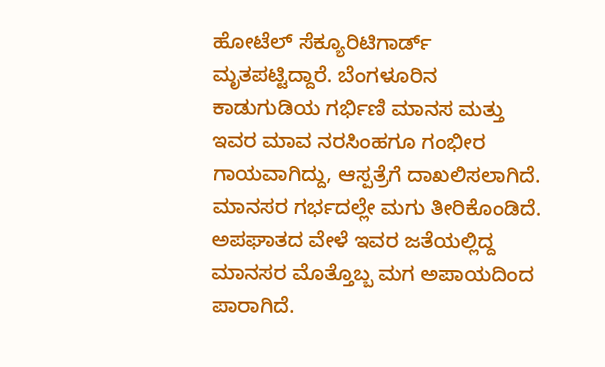ಹೋಟೆಲ್ ಸೆಕ್ಯೂರಿಟಿಗಾರ್ಡ್ ಮೃತಪಟ್ಟಿದ್ದಾರೆ. ಬೆಂಗಳೂರಿನ ಕಾಡುಗುಡಿಯ ಗರ್ಭಿಣಿ ಮಾನಸ ಮತ್ತು ಇವರ ಮಾವ ನರಸಿಂಹಗೂ ಗಂಭೀರ ಗಾಯವಾಗಿದ್ದು, ಆಸ್ಪತ್ರೆಗೆ ದಾಖಲಿಸಲಾಗಿದೆ. ಮಾನಸರ ಗರ್ಭದಲ್ಲೇ ಮಗು ತೀರಿಕೊಂಡಿದೆ. ಅಪಘಾತದ ವೇಳೆ ಇವರ ಜತೆಯಲ್ಲಿದ್ದ ಮಾನಸರ ಮೊತ್ತೊಬ್ಬ ಮಗ ಅಪಾಯದಿಂದ ಪಾರಾಗಿದೆ.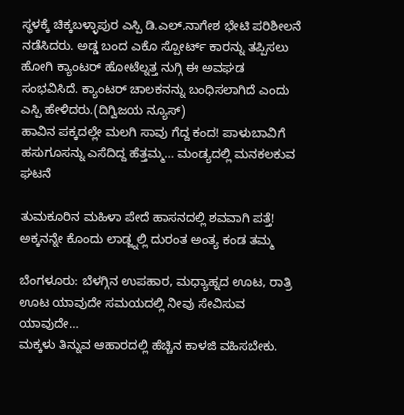ಸ್ಥಳಕ್ಕೆ ಚಿಕ್ಕಬಳ್ಳಾಪುರ ಎಸ್ಪಿ ಡಿ.ಎಲ್.ನಾಗೇಶ ಭೇಟಿ ಪರಿಶೀಲನೆ ನಡೆಸಿದರು. ಅಡ್ಡ ಬಂದ ಎಕೊ ಸ್ಪೋರ್ಟ್ ಕಾರನ್ನು ತಪ್ಪಿಸಲು ಹೋಗಿ ಕ್ಯಾಂಟರ್ ಹೋಟೆಲ್ನತ್ತ ನುಗ್ಗಿ ಈ ಅವಘಡ ಸಂಭವಿಸಿದೆ. ಕ್ಯಾಂಟರ್ ಚಾಲಕನನ್ನು ಬಂಧಿಸಲಾಗಿದೆ ಎಂದು ಎಸ್ಪಿ ಹೇಳಿದರು.(ದಿಗ್ವಿಜಯ ನ್ಯೂಸ್)
ಹಾವಿನ ಪಕ್ಕದಲ್ಲೇ ಮಲಗಿ ಸಾವು ಗೆದ್ದ ಕಂದ! ಪಾಳುಬಾವಿಗೆ ಹಸುಗೂಸನ್ನು ಎಸೆದಿದ್ದ ಹೆತ್ತಮ್ಮ… ಮಂಡ್ಯದಲ್ಲಿ ಮನಕಲಕುವ ಘಟನೆ

ತುಮಕೂರಿನ ಮಹಿಳಾ ಪೇದೆ ಹಾಸನದಲ್ಲಿ ಶವವಾಗಿ ಪತ್ತೆ! ಅಕ್ಕನನ್ನೇ ಕೊಂದು ಲಾಡ್ಜ್ನಲ್ಲಿ ದುರಂತ ಅಂತ್ಯ ಕಂಡ ತಮ್ಮ

ಬೆಂಗಳೂರು: ಬೆಳಗ್ಗಿನ ಉಪಹಾರ, ಮಧ್ಯಾಹ್ನದ ಊಟ, ರಾತ್ರಿ ಊಟ ಯಾವುದೇ ಸಮಯದಲ್ಲಿ ನೀವು ಸೇವಿಸುವ ಯಾವುದೇ…
ಮಕ್ಕಳು ತಿನ್ನುವ ಆಹಾರದಲ್ಲಿ ಹೆಚ್ಚಿನ ಕಾಳಜಿ ವಹಿಸಬೇಕು.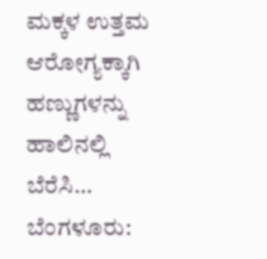ಮಕ್ಕಳ ಉತ್ತಮ ಆರೋಗ್ಯಕ್ಕಾಗಿ ಹಣ್ಣುಗಳನ್ನು ಹಾಲಿನಲ್ಲಿ ಬೆರೆಸಿ…
ಬೆಂಗಳೂರು: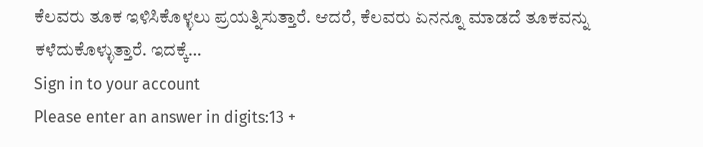ಕೆಲವರು ತೂಕ ಇಳಿಸಿಕೊಳ್ಳಲು ಪ್ರಯತ್ನಿಸುತ್ತಾರೆ. ಆದರೆ, ಕೆಲವರು ಏನನ್ನೂ ಮಾಡದೆ ತೂಕವನ್ನು ಕಳೆದುಕೊಳ್ಳುತ್ತಾರೆ. ಇದಕ್ಕೆ…
Sign in to your account
Please enter an answer in digits:13 +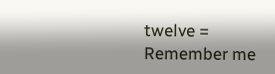twelve =
Remember me